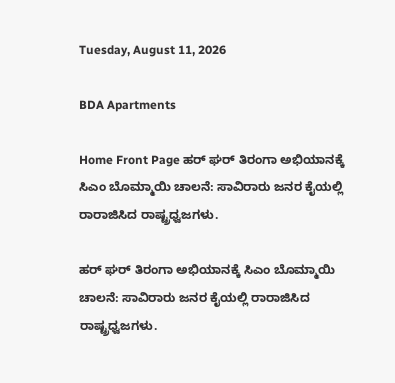Tuesday, August 11, 2026

BDA Apartments

Home Front Page ಹರ್ ಘರ್ ತಿರಂಗಾ ಅಭಿಯಾನಕ್ಕೆ ಸಿಎಂ ಬೊಮ್ಮಾಯಿ ಚಾಲನೆ: ಸಾವಿರಾರು ಜನರ ಕೈಯಲ್ಲಿ ರಾರಾಜಿಸಿದ ರಾಷ್ಟ್ರಧ್ವಜಗಳು.

ಹರ್ ಘರ್ ತಿರಂಗಾ ಅಭಿಯಾನಕ್ಕೆ ಸಿಎಂ ಬೊಮ್ಮಾಯಿ ಚಾಲನೆ: ಸಾವಿರಾರು ಜನರ ಕೈಯಲ್ಲಿ ರಾರಾಜಿಸಿದ ರಾಷ್ಟ್ರಧ್ವಜಗಳು.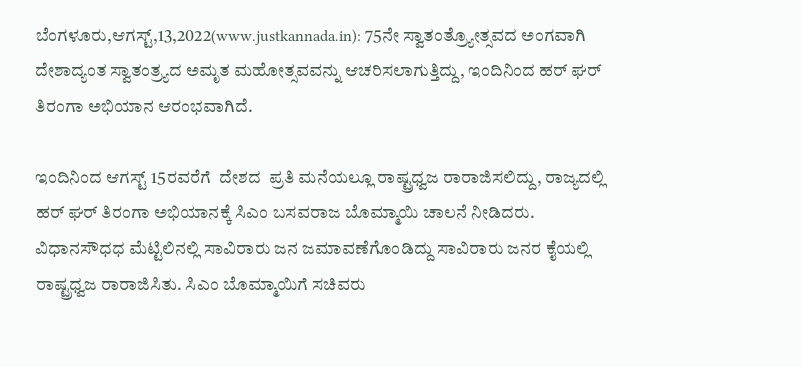ಬೆಂಗಳೂರು,ಆಗಸ್ಟ್,13,2022(www.justkannada.in): 75ನೇ ಸ್ವಾತಂತ್ರ್ಯೋತ್ಸವದ ಅಂಗವಾಗಿ  ದೇಶಾದ್ಯಂತ ಸ್ವಾತಂತ್ರ್ಯದ ಅಮೃತ ಮಹೋತ್ಸವವನ್ನು ಆಚರಿಸಲಾಗುತ್ತಿದ್ದು, ಇಂದಿನಿಂದ ಹರ್ ಘರ್ ತಿರಂಗಾ ಅಭಿಯಾನ ಆರಂಭವಾಗಿದೆ.

ಇಂದಿನಿಂದ ಆಗಸ್ಟ್ 15ರವರೆಗೆ  ದೇಶದ  ಪ್ರತಿ ಮನೆಯಲ್ಲೂ ರಾಷ್ಟ್ರಧ್ವಜ ರಾರಾಜಿಸಲಿದ್ದು, ರಾಜ್ಯದಲ್ಲಿ ಹರ್ ಘರ್ ತಿರಂಗಾ ಅಭಿಯಾನಕ್ಕೆ ಸಿಎಂ ಬಸವರಾಜ ಬೊಮ್ಮಾಯಿ ಚಾಲನೆ ನೀಡಿದರು.  ವಿಧಾನಸೌಧಧ ಮೆಟ್ಟಿಲಿನಲ್ಲಿ ಸಾವಿರಾರು ಜನ ಜಮಾವಣೆಗೊಂಡಿದ್ದು ಸಾವಿರಾರು ಜನರ ಕೈಯಲ್ಲಿ ರಾಷ್ಟ್ರಧ್ವಜ ರಾರಾಜಿಸಿತು. ಸಿಎಂ ಬೊಮ್ಮಾಯಿಗೆ ಸಚಿವರು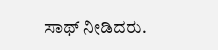ಸಾಥ್ ನೀಡಿದರು.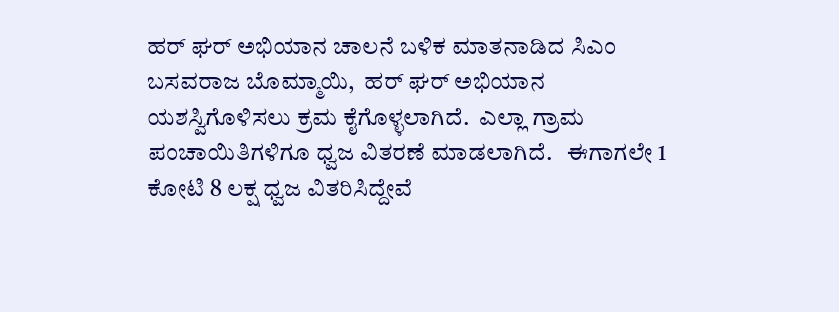ಹರ್ ಘರ್ ಅಭಿಯಾನ ಚಾಲನೆ ಬಳಿಕ ಮಾತನಾಡಿದ ಸಿಎಂ ಬಸವರಾಜ ಬೊಮ್ಮಾಯಿ,  ಹರ್ ಘರ್ ಅಭಿಯಾನ ಯಶಸ್ವಿಗೊಳಿಸಲು ಕ್ರಮ ಕೈಗೊಳ್ಳಲಾಗಿದೆ.  ಎಲ್ಲಾ ಗ್ರಾಮ ಪಂಚಾಯಿತಿಗಳಿಗೂ ಧ್ವಜ ವಿತರಣೆ ಮಾಡಲಾಗಿದೆ.   ಈಗಾಗಲೇ 1 ಕೋಟಿ 8 ಲಕ್ಷ ಧ್ವಜ ವಿತರಿಸಿದ್ದೇವೆ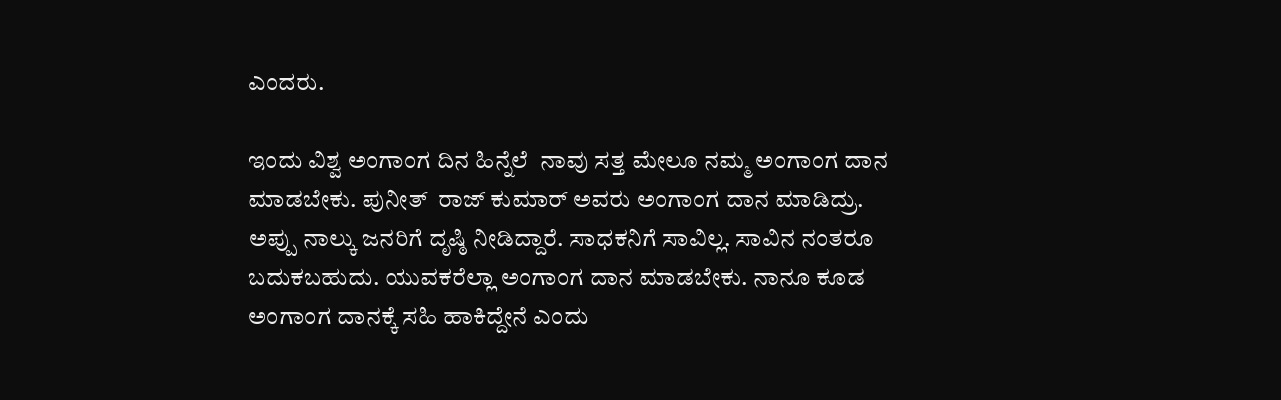ಎಂದರು.

ಇಂದು ವಿಶ್ವ ಅಂಗಾಂಗ ದಿನ ಹಿನ್ನೆಲೆ  ನಾವು ಸತ್ತ ಮೇಲೂ ನಮ್ಮ ಅಂಗಾಂಗ ದಾನ ಮಾಡಬೇಕು. ಪುನೀತ್  ರಾಜ್ ಕುಮಾರ್ ಅವರು ಅಂಗಾಂಗ ದಾನ ಮಾಡಿದ್ರು. ಅಪ್ಪು ನಾಲ್ಕು ಜನರಿಗೆ ದೃಷ್ಠಿ ನೀಡಿದ್ದಾರೆ. ಸಾಧಕನಿಗೆ ಸಾವಿಲ್ಲ. ಸಾವಿನ ನಂತರೂ ಬದುಕಬಹುದು. ಯುವಕರೆಲ್ಲಾ ಅಂಗಾಂಗ ದಾನ ಮಾಡಬೇಕು. ನಾನೂ ಕೂಡ ಅಂಗಾಂಗ ದಾನಕ್ಕೆ ಸಹಿ ಹಾಕಿದ್ದೇನೆ ಎಂದು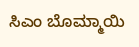ಸಿಎಂ ಬೊಮ್ಮಾಯಿ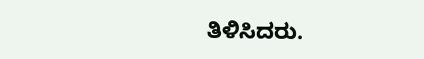ತಿಳಿಸಿದರು.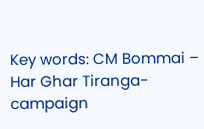Key words: CM Bommai – Har Ghar Tiranga- campaign